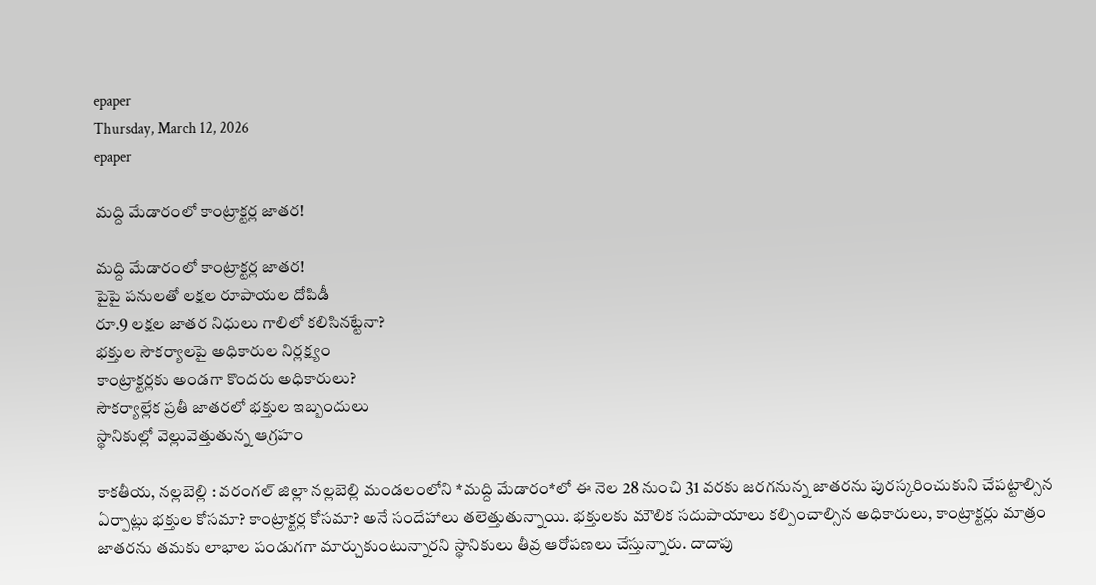epaper
Thursday, March 12, 2026
epaper

మద్ది మేడారంలో కాంట్రాక్టర్ల జాతర!

మద్ది మేడారంలో కాంట్రాక్టర్ల జాతర!
పైపై పనులతో ల‌క్ష‌ల రూపాయ‌ల‌ దోపిడీ
రూ.9 లక్షల జాతర నిధులు గాలిలో కలిసినట్టేనా?
భక్తుల సౌకర్యాలపై అధికారుల నిర్లక్ష్యం
కాంట్రాక్టర్లకు అండగా కొందరు అధికారులు?
సౌకర్యాల్లేక ప్ర‌తీ జాత‌ర‌లో భ‌క్తుల ఇబ్బందులు
స్థానికుల్లో వెల్లువెత్తుతున్న ఆగ్రహం

కాకతీయ, నల్లబెల్లి : వరంగల్ జిల్లా నల్లబెల్లి మండలంలోని *మద్ది మేడారం*లో ఈ నెల 28 నుంచి 31 వరకు జరగనున్న జాతరను పురస్కరించుకుని చేపట్టాల్సిన ఏర్పాట్లు భక్తుల కోసమా? కాంట్రాక్టర్ల కోసమా? అనే సందేహాలు తలెత్తుతున్నాయి. భక్తులకు మౌలిక సదుపాయాలు కల్పించాల్సిన అధికారులు, కాంట్రాక్టర్లు మాత్రం జాతరను తమకు లాభాల పండుగగా మార్చుకుంటున్నారని స్థానికులు తీవ్ర ఆరోపణలు చేస్తున్నారు. దాదాపు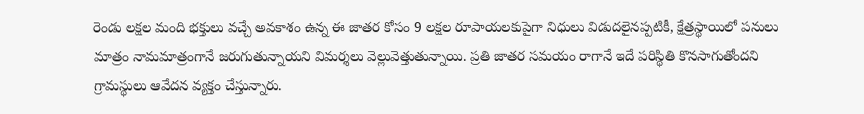రెండు లక్షల మంది భక్తులు వచ్చే అవకాశం ఉన్న ఈ జాతర కోసం 9 లక్షల రూపాయలకుపైగా నిధులు విడుదలైనప్పటికీ, క్షేత్రస్థాయిలో పనులు మాత్రం నామమాత్రంగానే జరుగుతున్నాయని విమర్శలు వెల్లువెత్తుతున్నాయి. ప్రతి జాతర సమయం రాగానే ఇదే పరిస్థితి కొనసాగుతోందని గ్రామస్థులు ఆవేదన వ్యక్తం చేస్తున్నారు.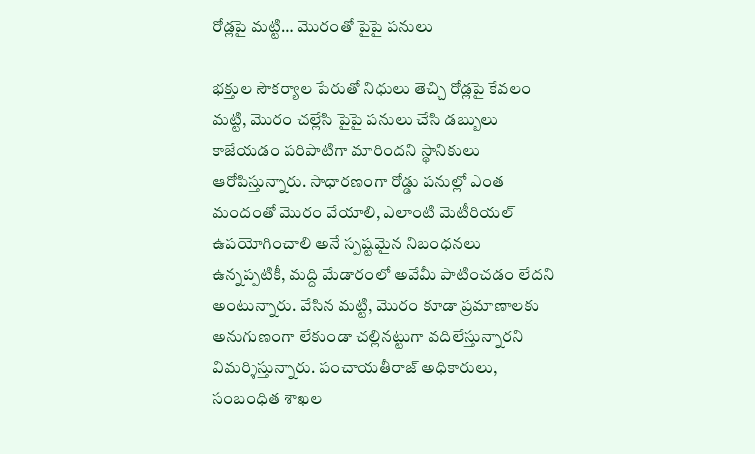రోడ్లపై మట్టి… మొరంతో పైపై పనులు

భక్తుల సౌకర్యాల పేరుతో నిధులు తెచ్చి రోడ్లపై కేవలం మట్టి, మొరం చల్లేసి పైపై పనులు చేసి డబ్బులు కాజేయడం పరిపాటిగా మారిందని స్థానికులు ఆరోపిస్తున్నారు. సాధారణంగా రోడ్డు పనుల్లో ఎంత మందంతో మొరం వేయాలి, ఎలాంటి మెటీరియల్ ఉపయోగించాలి అనే స్పష్టమైన నిబంధనలు ఉన్నప్పటికీ, మద్ది మేడారంలో అవేమీ పాటించడం లేదని అంటున్నారు. వేసిన మట్టి, మొరం కూడా ప్రమాణాలకు అనుగుణంగా లేకుండా చల్లినట్టుగా వదిలేస్తున్నారని విమర్శిస్తున్నారు. పంచాయతీరాజ్ అధికారులు, సంబంధిత శాఖల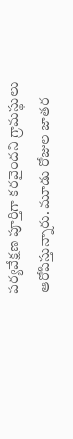పర్యవేక్షణ పూర్తిగా కరవైందని గ్రామస్థులు ఆరోపిస్తున్నారు. మూడు రోజుల జాతర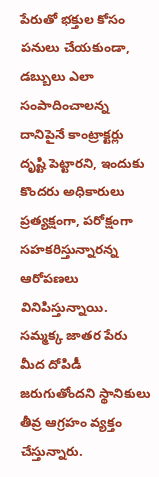పేరుతో భక్తుల కోసం పనులు చేయకుండా, డబ్బులు ఎలా సంపాదించాలన్న దానిపైనే కాంట్రాక్టర్లు దృష్టి పెట్టారని, ఇందుకు కొందరు అధికారులు ప్రత్యక్షంగా, పరోక్షంగా సహకరిస్తున్నారన్న ఆరోపణలు వినిపిస్తున్నాయి. సమ్మక్క జాతర పేరు మీద దోపిడీ జరుగుతోందని స్థానికులు తీవ్ర ఆగ్రహం వ్యక్తం చేస్తున్నారు.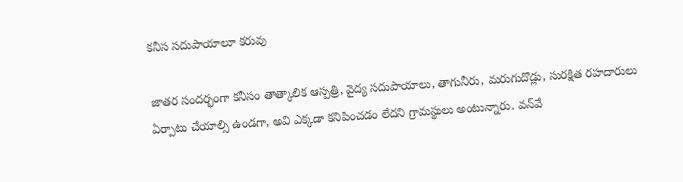కనీస సదుపాయాలూ కరువు

జాతర సందర్భంగా కనీసం తాత్కాలిక ఆస్పత్రి, వైద్య సదుపాయాలు, తాగునీరు, మరుగుదొడ్లు, సురక్షిత రహదారులు ఏర్పాటు చేయాల్సి ఉండగా, అవి ఎక్కడా కనిపించడం లేదని గ్రామస్థులు అంటున్నారు. వన్‌వే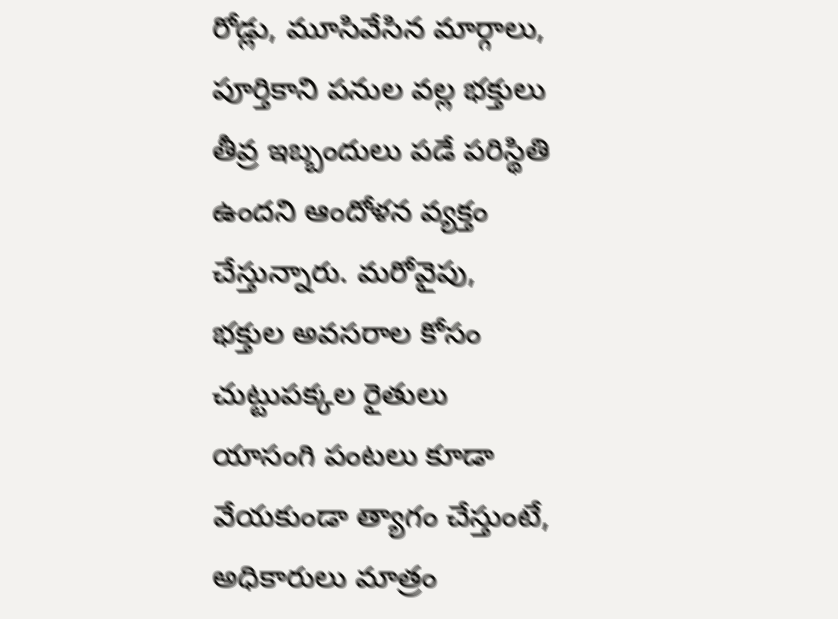రోడ్లు, మూసివేసిన మార్గాలు, పూర్తికాని పనుల వల్ల భక్తులు తీవ్ర ఇబ్బందులు పడే పరిస్థితి ఉందని ఆందోళన వ్యక్తం చేస్తున్నారు. మరోవైపు, భక్తుల అవసరాల కోసం చుట్టుపక్కల రైతులు యాసంగి పంటలు కూడా వేయకుండా త్యాగం చేస్తుంటే, అధికారులు మాత్రం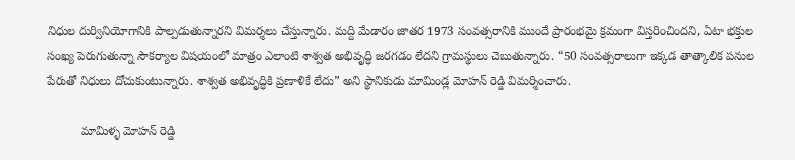నిధుల దుర్వినియోగానికి పాల్పడుతున్నారని విమర్శలు చేస్తున్నారు. మద్ది మేడారం జాతర 1973 సంవత్సరానికి ముందే ప్రారంభమై క్రమంగా విస్తరించిందని, ఏటా భక్తుల సంఖ్య పెరుగుతున్నా సౌకర్యాల విషయంలో మాత్రం ఎలాంటి శాశ్వత అభివృద్ధి జరగడం లేదని గ్రామస్థులు చెబుతున్నారు. “50 సంవత్సరాలుగా ఇక్కడ తాత్కాలిక పనుల పేరుతో నిధులు దోచుకుంటున్నారు. శాశ్వత అభివృద్ధికి ప్రణాళికే లేదు” అని స్థానికుడు మామిండ్ల మోహన్ రెడ్డి విమర్శించారు.

          మామిళ్ళ మోహన్ రెడ్డి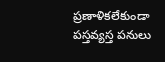ప్రణాళికలేకుండా పస్తవ్యస్త పనులు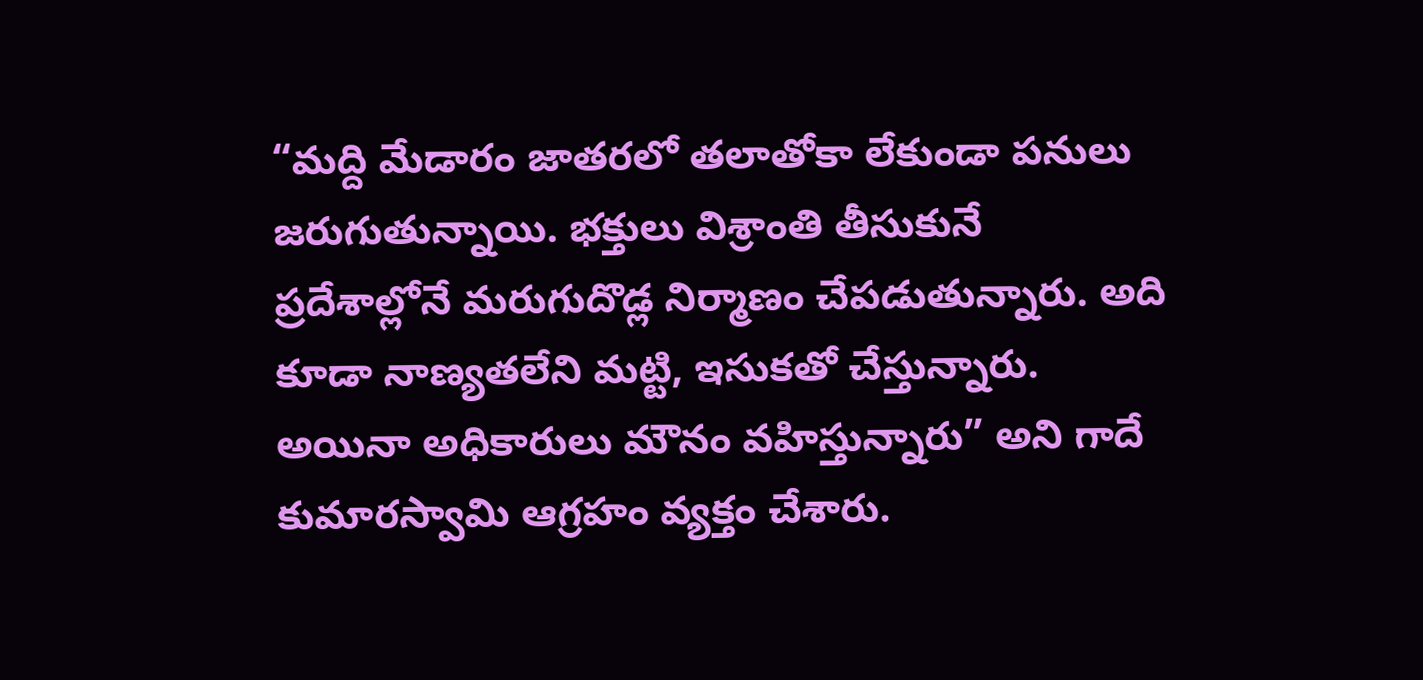“మద్ది మేడారం జాతరలో తలాతోకా లేకుండా పనులు జరుగుతున్నాయి. భక్తులు విశ్రాంతి తీసుకునే ప్రదేశాల్లోనే మరుగుదొడ్ల నిర్మాణం చేపడుతున్నారు. అది కూడా నాణ్యతలేని మట్టి, ఇసుకతో చేస్తున్నారు. అయినా అధికారులు మౌనం వహిస్తున్నారు” అని గాదే కుమారస్వామి ఆగ్రహం వ్యక్తం చేశారు.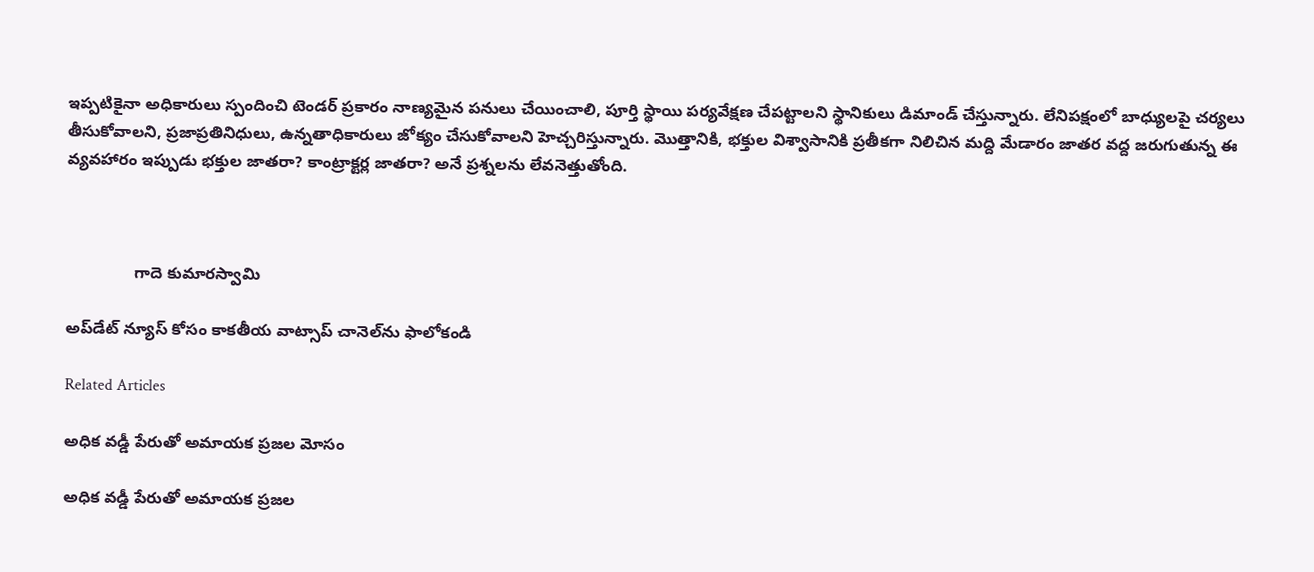ఇప్పటికైనా అధికారులు స్పందించి టెండర్ ప్రకారం నాణ్యమైన పనులు చేయించాలి, పూర్తి స్థాయి పర్యవేక్షణ చేపట్టాలని స్థానికులు డిమాండ్ చేస్తున్నారు. లేనిపక్షంలో బాధ్యులపై చర్యలు తీసుకోవాలని, ప్రజాప్రతినిధులు, ఉన్నతాధికారులు జోక్యం చేసుకోవాలని హెచ్చరిస్తున్నారు. మొత్తానికి, భక్తుల విశ్వాసానికి ప్రతీకగా నిలిచిన మద్ది మేడారం జాతర వద్ద జరుగుతున్న ఈ వ్యవహారం ఇప్పుడు భక్తుల జాతరా? కాంట్రాక్టర్ల జాతరా? అనే ప్రశ్నలను లేవనెత్తుతోంది.



               గాదె కుమారస్వామి

అప్‌డేట్ న్యూస్ కోసం కాక‌తీయ వాట్సాప్ చానెల్‌ను ఫాలోకండి

Related Articles

అధిక వడ్డీ పేరుతో అమాయక ప్రజల మోసం

అధిక వడ్డీ పేరుతో అమాయక ప్రజల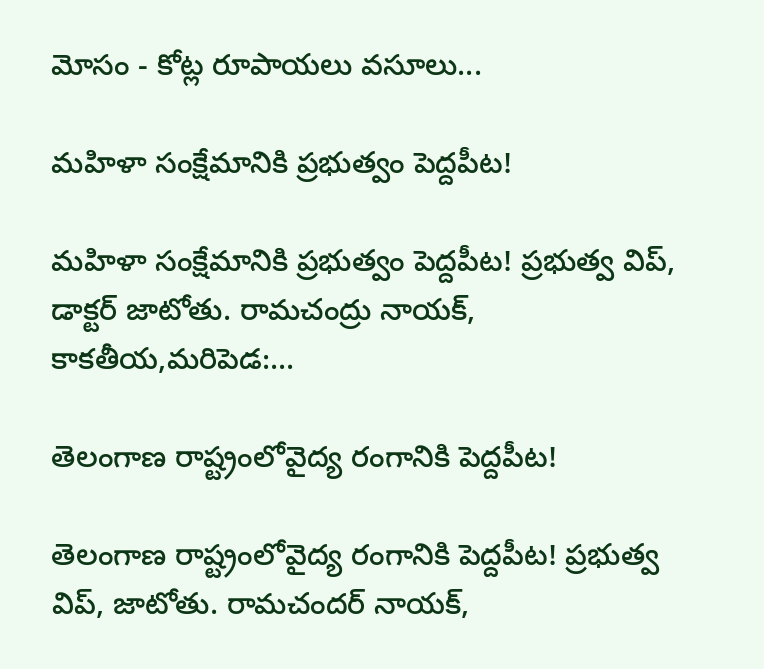మోసం - కోట్ల రూపాయలు వసూలు...

మహిళా సంక్షేమానికి ప్రభుత్వం పెద్దపీట!

మహిళా సంక్షేమానికి ప్రభుత్వం పెద్దపీట! ప్రభుత్వ విప్, డాక్టర్ జాటోతు. రామచంద్రు నాయక్, కాకతీయ,మరిపెడ:...

తెలంగాణ రాష్ట్రంలోవైద్య రంగానికి పెద్దపీట!

తెలంగాణ రాష్ట్రంలోవైద్య రంగానికి పెద్దపీట! ప్రభుత్వ విప్, జాటోతు. రామచందర్ నాయక్,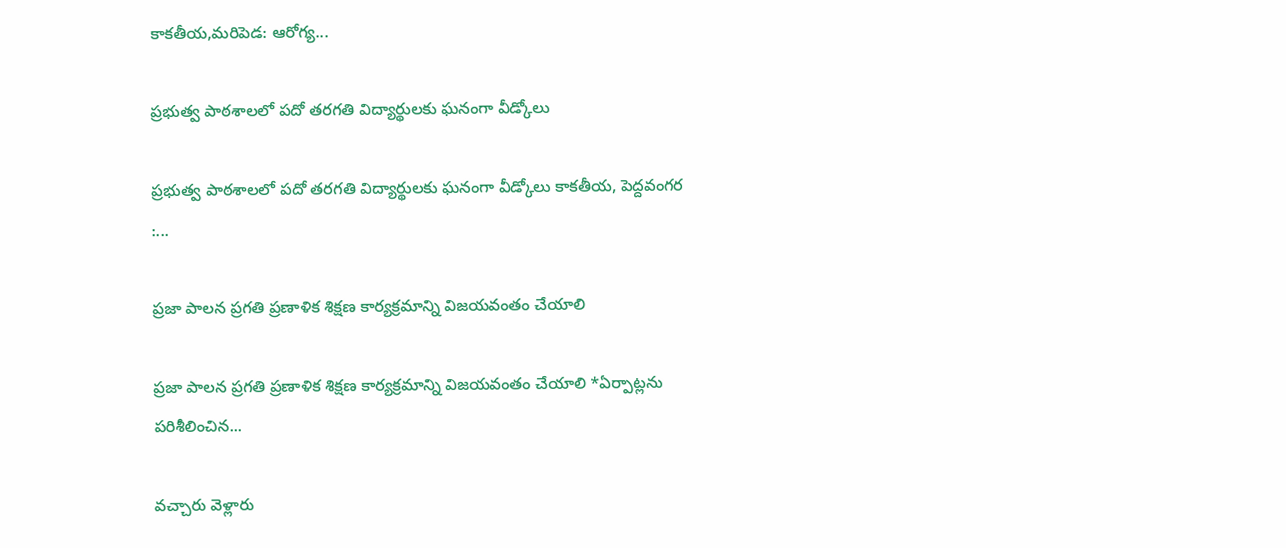కాకతీయ,మరిపెడ: ఆరోగ్య...

ప్రభుత్వ పాఠశాలలో ప‌దో తరగతి విద్యార్థులకు ఘనంగా వీడ్కోలు

ప్రభుత్వ పాఠశాలలో ప‌దో తరగతి విద్యార్థులకు ఘనంగా వీడ్కోలు కాకతీయ, పెద్దవంగర :...

ప్రజా పాలన ప్రగతి ప్రణాళిక శిక్షణ కార్యక్రమాన్ని విజయవంతం చేయాలి

ప్రజా పాలన ప్రగతి ప్రణాళిక శిక్షణ కార్యక్రమాన్ని విజయవంతం చేయాలి *ఏర్పాట్లను పరిశీలించిన...

వచ్చారు వెళ్లారు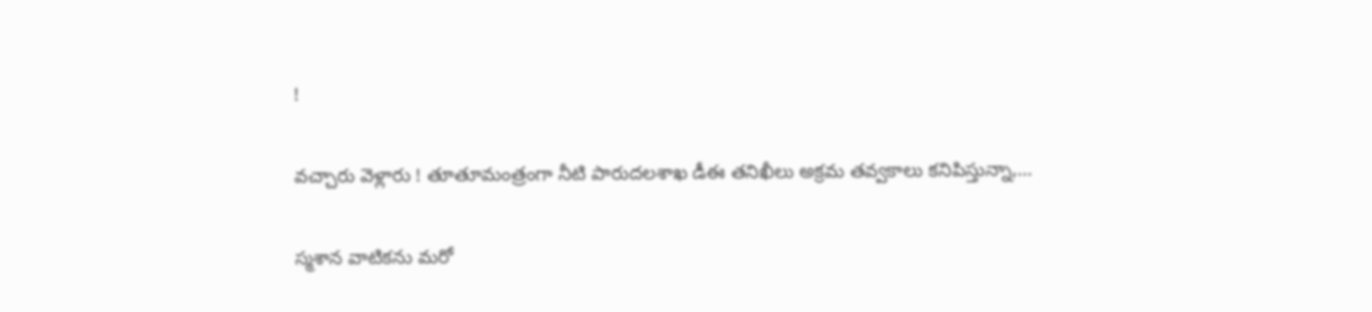!

వచ్చారు వెళ్లారు ! తూతూమంత్రంగా నీటి పారుదలశాఖ డీఈ తనిఖీలు అక్రమ తవ్వకాలు కనిపిస్తున్నా,...

స్మశాన వాటికను మరో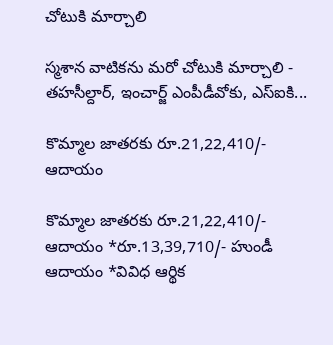చోటుకి మార్చాలి

స్మశాన వాటికను మరో చోటుకి మార్చాలి - తహసీల్దార్, ఇంచార్జ్ ఎంపీడీవోకు, ఎస్ఐకి...

కొమ్మాల జాతరకు రూ.21,22,410/- ఆదాయం

కొమ్మాల జాతరకు రూ.21,22,410/- ఆదాయం *రూ.13,39,710/- హుండీ ఆదాయం *వివిధ ఆర్థిక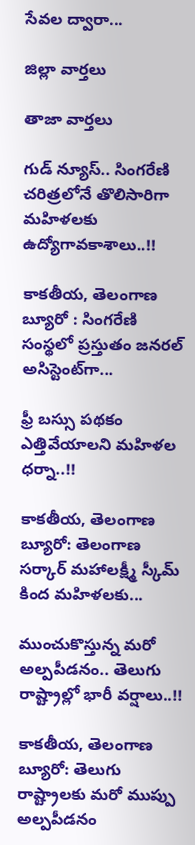సేవల ద్వారా...

జిల్లా వార్త‌లు

తాజా వార్త‌లు

గుడ్ న్యూస్.. సింగరేణి చరిత్రలోనే తొలిసారిగా మ‌హిళ‌ల‌కు ఉద్యోగావ‌కాశాలు..!!

కాక‌తీయ‌, తెలంగాణ బ్యూరో : సింగరేణి సంస్థలో ప్రస్తుతం జనరల్ అసిస్టెంట్‌గా...

ఫ్రీ బస్సు పథకం ఎత్తివేయాలని మహిళల ధర్నా..!!

కాకతీయ, తెలంగాణ బ్యూరో: తెలంగాణ సర్కార్ మహాలక్ష్మీ స్కీమ్ కింద మహిళలకు...

ముంచుకొస్తున్న మరో అల్పపీడనం.. తెలుగు రాష్ట్రాల్లో భారీ వర్షాలు..!!

కాకతీయ, తెలంగాణ బ్యూరో: తెలుగు రాష్ట్రాలకు మరో ముప్పు అల్పపీడనం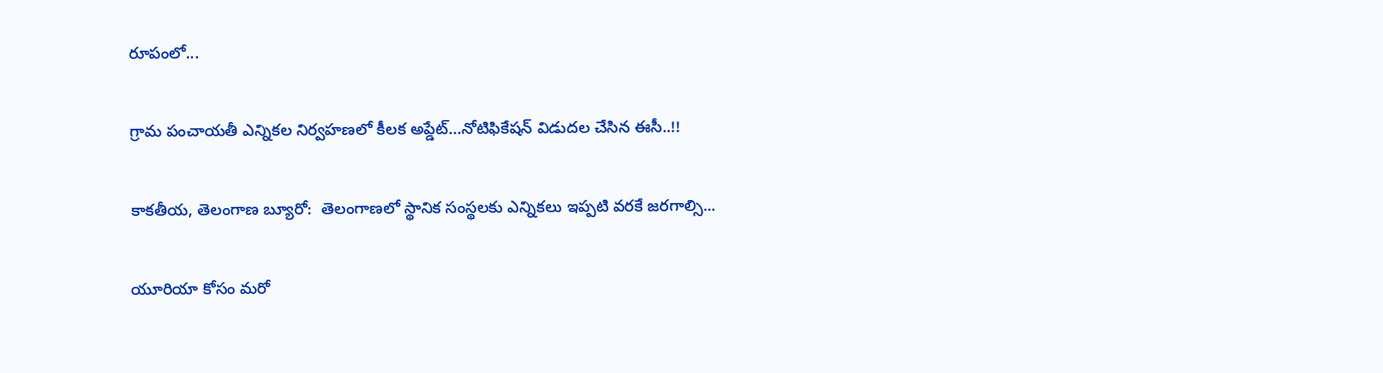రూపంలో...

గ్రామ పంచాయ‌తీ ఎన్నిక‌ల నిర్వ‌హ‌ణ‌లో కీల‌క అప్డేట్‌…నోటిఫికేషన్ విడుదల చేసిన ఈసీ..!!

కాకతీయ, తెలంగాణ బ్యూరో:  తెలంగాణలో స్థానిక సంస్థలకు ఎన్నికలు ఇప్పటి వరకే జరగాల్సి...

యూరియా కోసం మరో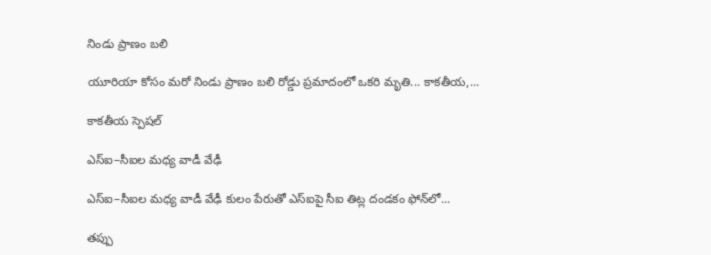నిండు ప్రాణం బలి

యూరియా కోసం మరో నిండు ప్రాణం బలి రోడ్డు ప్రమాదంలో ఒకరి మృతి... కాకతీయ,...

కాక‌తీయ స్పెష‌ల్‌

ఎస్ఐ–సీఐల మ‌ధ్య వాడీ వేఢీ

ఎస్ఐ–సీఐల మ‌ధ్య వాడీ వేఢీ కులం పేరుతో ఎస్ఐపై సీఐ తిట్ల దండ‌కం ఫోన్‌లో...

త‌ప్పు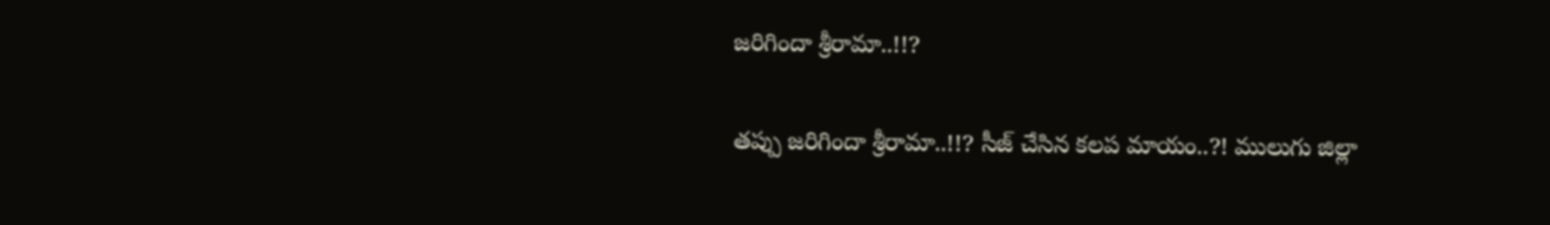జ‌రిగిందా శ్రీరామా..!!?

త‌ప్పు జ‌రిగిందా శ్రీరామా..!!? సీజ్ చేసిన క‌ల‌ప‌ మాయం..?! ములుగు జిల్లా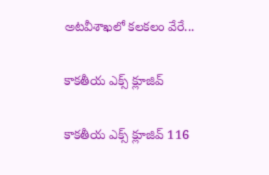అట‌వీశాఖ‌లో క‌ల‌క‌లం వేరే...

కాక‌తీయ ఎక్స్ క్లూజివ్

కాక‌తీయ ఎక్స్ క్లూజివ్ 116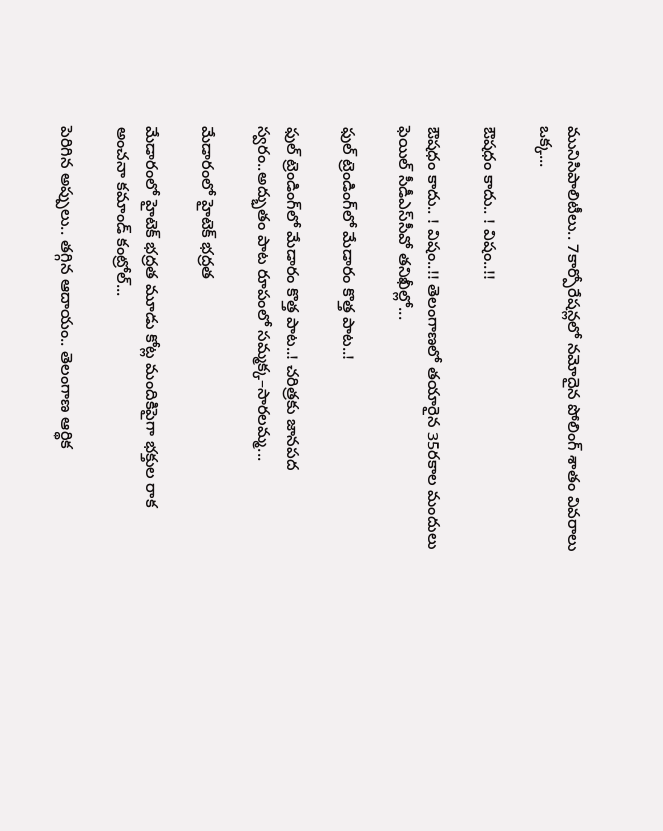మునిసిపాలిటీలు.. 7కార్పోరేష‌న్ల‌లో న‌మోదైన పోలింగ్ శాతం వివ‌రాలు ఒక్క...

ఔష‌ధం కాదు.. ! విషం..!!

ఔష‌ధం కాదు.. ! విషం..!! తెలంగాణలో తయారైన 35ర‌కాల మందులు ఫెయిల్‌ సీడీఎస్‌సీవో తనిఖీల్లో...

ఫుల్ ట్రెండింగ్‌లో మేడారం కొత్త పాట..!

ఫుల్ ట్రెండింగ్‌లో మేడారం కొత్త పాట..! చరిత్రకు జానపద స్వరం..అద్భుతం పాట రూపంలో సమ్మక్క–సారలమ్మ...

మేడారంలో హైటెక్ భద్రత

మేడారంలో హైటెక్ భద్రత మూడు కోట్ల మందికిపైగా భక్తుల రాక అంచనా కమాండ్ కంట్రోల్...

పెరిగిన అప్పులు.. తగ్గిన ఆదాయం.. తెలంగాణ ఆర్థిక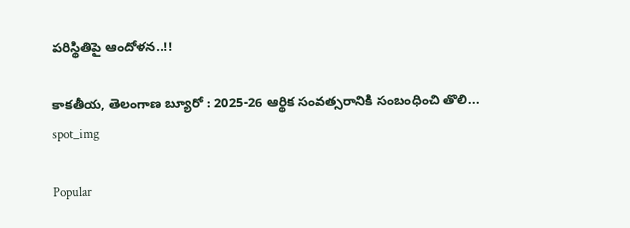పరిస్థితిపై ఆందోళన..!!

కాకతీయ, తెలంగాణ బ్యూరో : 2025-26 ఆర్థిక సంవత్సరానికి సంబంధించి తొలి...
spot_img

Popular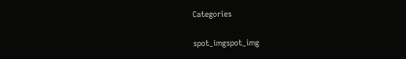Categories

spot_imgspot_img